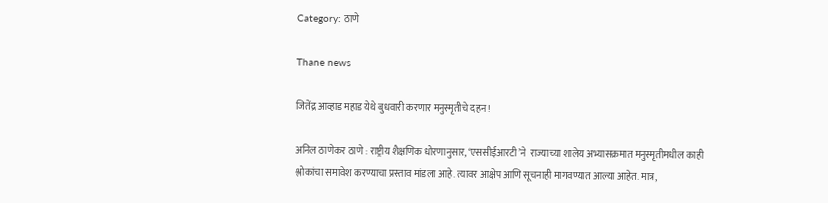Category: ठाणे

Thane news

जितेंद्र आव्हाड महाड येथे बुधवारी करणार मनुस्मृतीचे दहन !

अनिल ठाणेकर ठाणे : राष्ट्रीय शैक्षणिक धोरणानुसार, ‘एससीईआरटी’ने  राज्याच्या शालेय अभ्यासक्रमात मनुस्मृतीमधील काही श्लोकांचा समावेश करण्याचा प्रस्ताव मांडला आहे. त्यावर आक्षेप आणि सूचनाही मागवण्यात आल्या आहेत. मात्र,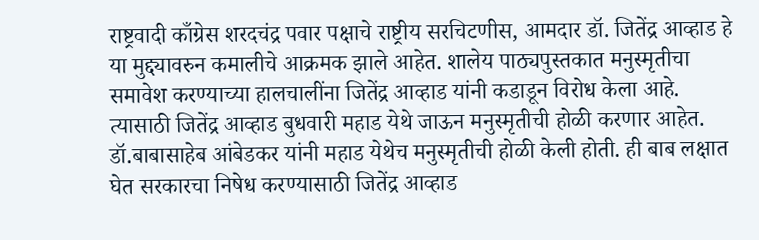राष्ट्रवादी काँग्रेस शरदचंद्र पवार पक्षाचे राष्ट्रीय सरचिटणीस, आमदार डॉ. जितेंद्र आव्हाड हे या मुद्द्यावरुन कमालीचे आक्रमक झाले आहेत. शालेय पाठ्यपुस्तकात मनुस्मृतीचा समावेश करण्याच्या हालचालींना जितेंद्र आव्हाड यांनी कडाडून विरोध केला आहे. त्यासाठी जितेंद्र आव्हाड बुधवारी महाड येथे जाऊन मनुस्मृतीची होळी करणार आहेत. डॉ.बाबासाहेब आंबेडकर यांनी महाड येथेच मनुस्मृतीची होळी केली होती. ही बाब लक्षात घेत सरकारचा निषेध करण्यासाठी जितेंद्र आव्हाड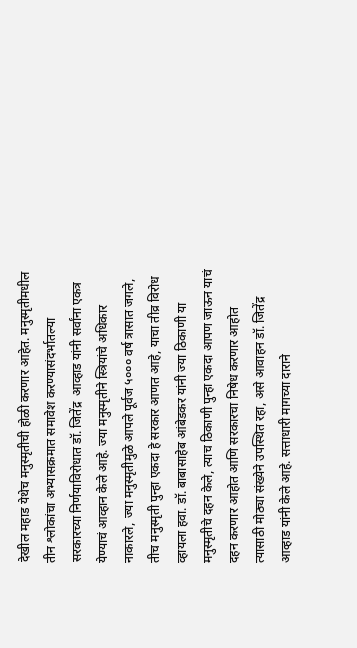देखील महाड येथेच मनुस्मृतीची होळी करणार आहेत. मनुस्मृतीमधील तीन श्लोकांचा अभ्यासक्रमात समावेश करण्यासंदर्भातल्या सरकारच्या निर्णयाविरोधात डॉ. जितेंद्र  आव्हाड यांनी सर्वांना एकत्र येण्याचं आव्हान केले आहे. ज्या मनुस्मृतीने स्त्रियांचे अधिकार नाकारले, ज्या मनुस्मृतीमुळे आपले पूर्वज ५००० वर्ष त्रासात जगले, तीच मनुस्मृती पुन्हा एकदा हे सरकार आणत आहे, याचा तीव्र विरोध व्हायला हवा. डॉ. बाबासाहेब आंबेडकर यांनी ज्या ठिकाणी या मनुस्मृतीचे दहन केले, त्याच ठिकाणी पुन्हा एकदा आपण जाऊन याचं दहन करणार आहोत आणि सरकारचा निषेध करणार आहोत त्यासाठी मोठ्या संख्येने उपस्थित रहा, असे आवाहन डॉ. जितेंद्र आव्हाड यांनी केले आहे. सत्ताधारी मागच्या दाराने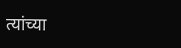त्यांच्या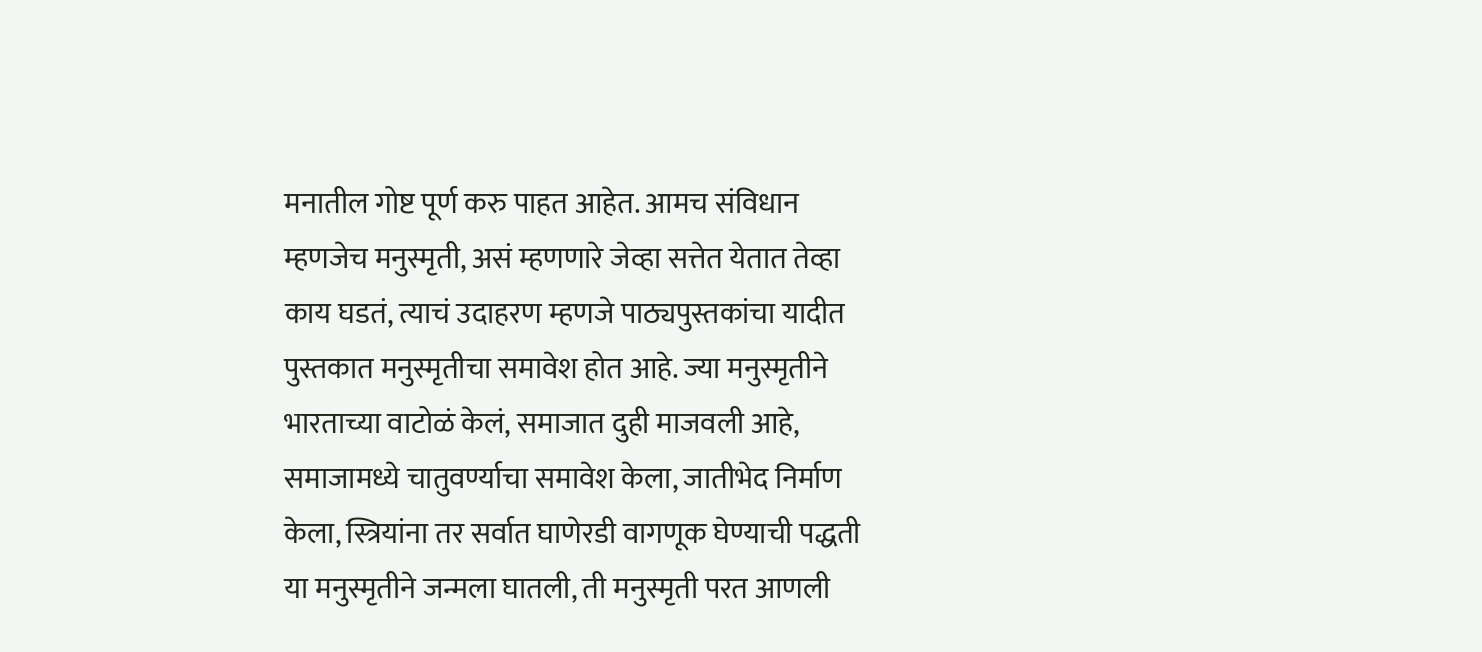मनातील गोष्ट पूर्ण करु पाहत आहेत. आमच संविधान म्हणजेच मनुस्मृती, असं म्हणणारे जेव्हा सत्तेत येतात तेव्हा काय घडतं, त्याचं उदाहरण म्हणजे पाठ्यपुस्तकांचा यादीत पुस्तकात मनुस्मृतीचा समावेश होत आहे. ज्या मनुस्मृतीने भारताच्या वाटोळं केलं, समाजात दुही माजवली आहे, समाजामध्ये चातुवर्ण्याचा समावेश केला, जातीभेद निर्माण केला, स्त्रियांना तर सर्वात घाणेरडी वागणूक घेण्याची पद्धती या मनुस्मृतीने जन्मला घातली, ती मनुस्मृती परत आणली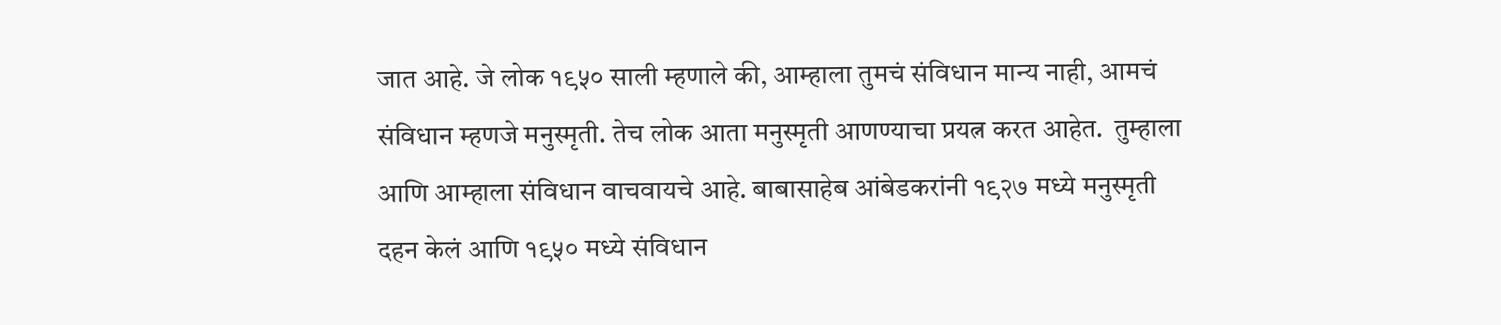जात आहे. जे लोक १९५० साली म्हणाले की, आम्हाला तुमचं संविधान मान्य नाही, आमचं संविधान म्हणजे मनुस्मृती. तेच लोक आता मनुस्मृती आणण्याचा प्रयत्न करत आहेत.  तुम्हाला आणि आम्हाला संविधान वाचवायचे आहे. बाबासाहेब आंबेडकरांनी १९२७ मध्ये मनुस्मृती दहन केलं आणि १९५० मध्ये संविधान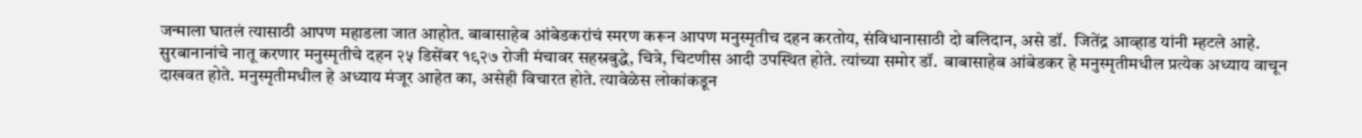जन्माला घातलं त्यासाठी आपण महाडला जात आहोत. बाबासाहेब आंबेडकरांचं स्मरण करून आपण मनुस्मृतीच दहन करतोय, संविधानासाठी दो बलिदान, असे डॉ.  जितेंद्र आव्हाड यांनी म्हटले आहे. सुरबानानांचे नातू करणार मनुस्मृतीचे दहन २५ डिसेंबर १९२७ रोजी मंचावर सहस्रबुद्धे, चित्रे, चिटणीस आदी उपस्थित होते. त्यांच्या समोर डॉ.  बाबासाहेब आंबेडकर हे मनुस्मृतीमधील प्रत्येक अध्याय वाचून दाखवत होते. मनुस्मृतीमधील हे अध्याय मंजूर आहेत का, असेही विचारत होते. त्यावेळेस लोकांकडून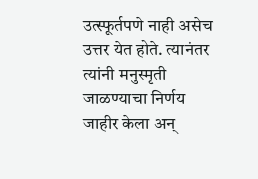उत्स्फूर्तपणे नाही असेच उत्तर येत होते. त्यानंतर त्यांनी मनुस्मृती जाळण्याचा निर्णय जाहीर केला अन्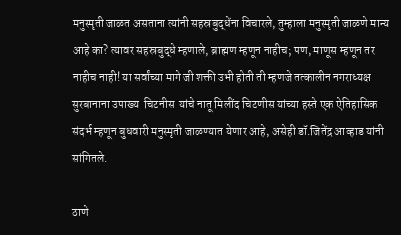मनुस्मृती जाळत असताना त्यांनी सहस्रबुद्धेंना विचारले, तुम्हाला मनुस्मृती जाळणे मान्य आहे का? त्यावर सहस्रबुद्धे म्हणाले, ब्राह्मण म्हणून नाहीच; पण, माणूस म्हणून तर नाहीच नाही! या सर्वांच्या मागे जी शक्ती उभी होती ती म्हणजे तत्कालीन नगराध्यक्ष सुरबानाना उपाख्य  चिटनीस  यांचे नातू मिलींद चिटणीस यांच्या हस्ते एक ऐतिहासिक संदर्भ म्हणून बुधवारी मनुस्मृती जाळण्यात येणार आहे, असेही डॉ.जितेंद्र आव्हाड यांनी सांगितले.

ठाणे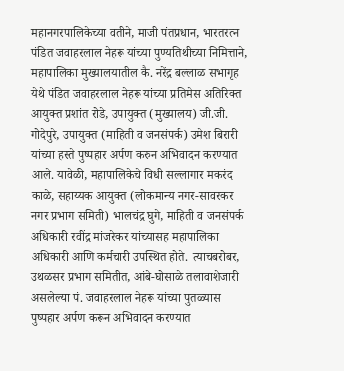महानगरपालिकेच्या वतीने, माजी पंतप्रधान, भारतरत्न पंडित जवाहरलाल नेहरू यांच्या पुण्यतिथीच्या निमित्ताने, महापालिका मुख्यालयातील कै. नरेंद्र बल्लाळ सभागृह येथे पंडित जवाहरलाल नेहरू यांच्या प्रतिमेस अतिरिक्त आयुक्त प्रशांत रोडे, उपायुक्त (मुख्यालय) जी.जी. गोदेपुरे, उपायुक्त (माहिती व जनसंपर्क) उमेश बिरारी यांच्या हस्ते पुष्पहार अर्पण करुन अभिवादन करण्यात आले. यावेळी, महापालिकेचे विधी सल्लागार मकरंद काळे, सहाय्यक आयुक्त (लोकमान्य नगर-सावरकर नगर प्रभाग समिती) भालचंद्र घुगे, माहिती व जनसंपर्क अधिकारी रवींद्र मांजरेकर यांच्यासह महापालिका अधिकारी आणि कर्मचारी उपस्थित होते. त्याचबरोबर, उथळसर प्रभाग समितीत, आंबे-घोसाळे तलावाशेजारी असलेल्या पं. जवाहरलाल नेहरू यांच्या पुतळ्यास पुष्पहार अर्पण करून अभिवादन करण्यात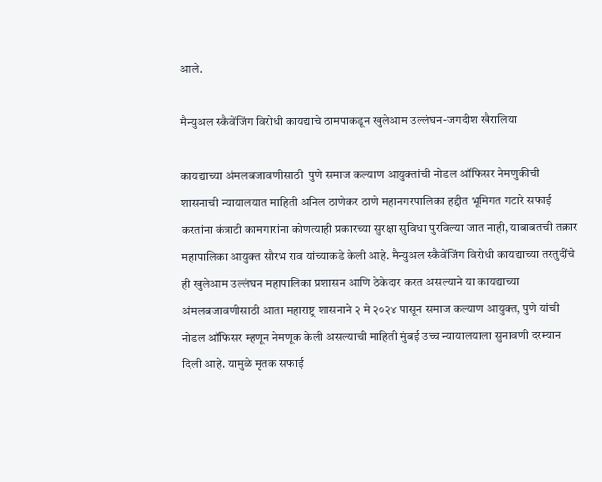आले.

मैन्युअल स्कैवेंजिंग विरोधी कायद्याचे ठामपाकडून खुलेआम उल्लंघन-जगदीश खैरालिया

कायद्याच्या अंमलबजावणीसाठी  पुणे समाज कल्याण आयुक्तांची नोडल ऑफिसर नेमणुकीची शासनाची न्यायालयात माहिती अनिल ठाणेकर ठाणे महानगरपालिका हद्दीत भूमिगत गटारे सफाई करतांना कंत्राटी कामगारांना कोणत्याही प्रकारच्या सुरक्षा सुविधा पुरविल्या जात नाही, याबाबतची तक्रार महापालिका आयुक्त सौरभ राव यांच्याकडे केली आहे. मैन्युअल स्कैवेंजिंग विरोधी कायद्याच्या तरतुदींचे ही खुलेआम उल्लंघन महापालिका प्रशासन आणि ठेकेदार करत असल्याने या कायद्याच्या अंमलबजावणीसाठी आता महाराष्ट्र शासनाने २ मे २०२४ पासून समाज कल्याण आयुक्त, पुणे यांची नोडल ऑफिसर म्हणून नेमणूक केली असल्याची माहिती मुंबई उच्च न्यायालयाला सुनावणी दरम्यान दिली आहे. यामुळे मृतक सफाई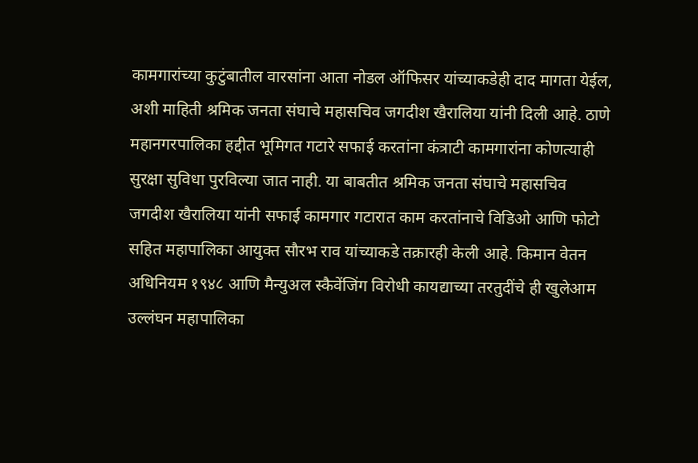कामगारांच्या कुटुंबातील वारसांना आता नोडल ऑफिसर यांच्याकडेही दाद मागता येईल, अशी माहिती श्रमिक जनता संघाचे महासचिव जगदीश खैरालिया यांनी दिली आहे. ठाणे महानगरपालिका हद्दीत भूमिगत गटारे सफाई करतांना कंत्राटी कामगारांना कोणत्याही सुरक्षा सुविधा पुरविल्या जात नाही. या बाबतीत श्रमिक जनता संघाचे महासचिव जगदीश खैरालिया यांनी सफाई कामगार गटारात काम करतांनाचे विडिओ आणि फोटो सहित महापालिका आयुक्त सौरभ राव यांच्याकडे तक्रारही केली आहे. किमान वेतन अधिनियम १९४८ आणि मैन्युअल स्कैवेंजिंग विरोधी कायद्याच्या तरतुदींचे ही खुलेआम उल्लंघन महापालिका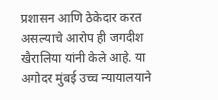प्रशासन आणि ठेकेदार करत असल्याचे आरोप ही जगदीश खैरालिया यांनी केले आहे. या अगोदर मुंबई उच्च न्यायालयाने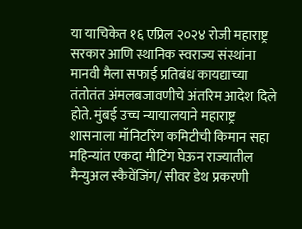या याचिकेत १६ एप्रिल २०२४ रोजी महाराष्ट्र सरकार आणि स्थानिक स्वराज्य संस्थांना मानवी मैला सफाई प्रतिबंध कायद्याच्या तंतोतंत अंमलबजावणीचे अंतरिम आदेश दिले होते. मुंबई उच्च न्यायालयाने महाराष्ट्र शासनाला मॉनिटरिंग कमिटीची किमान सहा महिन्यांत एकदा मीटिंग घेऊन राज्यातील मैन्युअल स्कैवेंजिंग/ सीवर डेथ प्रकरणी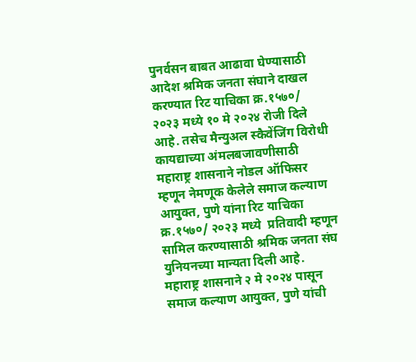पुनर्वसन बाबत आढावा घेण्यासाठी  आदेश श्रमिक जनता संघाने दाखल करण्यात रिट याचिका क्र.१५७०/ २०२३ मध्ये १० मे २०२४ रोजी दिले आहे. तसेच मैन्युअल स्कैवेंजिंग विरोधी कायद्याच्या अंमलबजावणीसाठी महाराष्ट्र शासनाने नोडल ऑफिसर म्हणून नेमणूक केलेले समाज कल्याण आयुक्त, पुणे यांना रिट याचिका क्र.१५७०/ २०२३ मध्ये  प्रतिवादी म्हणून सामिल करण्यासाठी श्रमिक जनता संघ युनियनच्या मान्यता दिली आहे. महाराष्ट्र शासनाने २ मे २०२४ पासून समाज कल्याण आयुक्त, पुणे यांची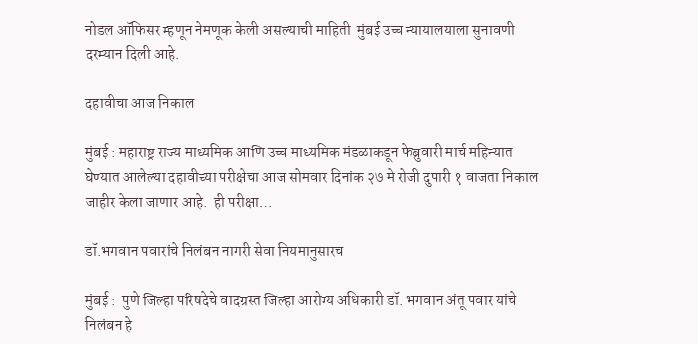नोडल ऑफिसर म्हणून नेमणूक केली असल्याची माहिती  मुंबई उच्च न्यायालयाला सुनावणी दरम्यान दिली आहे.

दहावीचा आज निकाल

मुंबई : महाराष्ट्र राज्य माध्यमिक आणि उच्च माध्यमिक मंडळाकडून फेब्रुवारी मार्च महिन्यात घेण्यात आलेल्या दहावीच्या परीक्षेचा आज सोमवार दिनांक २७ मे रोजी दुपारी १ वाजता निकाल जाहीर केला जाणार आहे.  ही परीक्षा…

डॉ.भगवान पवारांचे निलंबन नागरी सेवा नियमानुसारच

मुंबई :  पुणे जिल्हा परिषदेचे वादग्रस्त जिल्हा आरोग्य अधिकारी डॉ. भगवान अंतू पवार यांचे निलंबन हे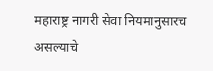महाराष्ट्र नागरी सेवा नियमानुसारच असल्याचे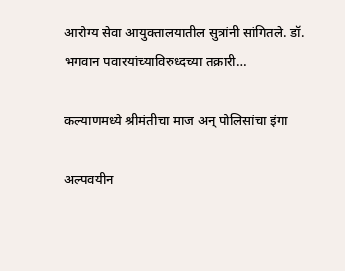आरोग्य सेवा आयुक्तालयातील सुत्रांनी सांगितले. डॉ. भगवान पवारयांच्याविरुध्दच्या तक्रारी…

कल्याणमध्ये श्रीमंतीचा माज अन् पोलिसांचा इंगा

अल्पवयीन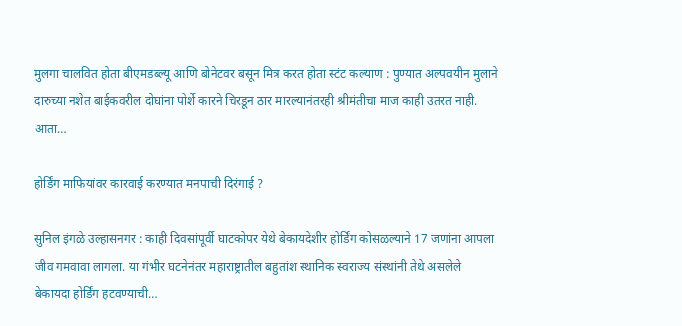मुलगा चालवित होता बीएमडब्ल्यू आणि बोनेटवर बसून मित्र करत होता स्टंट कल्याण : पुण्यात अल्पवयीन मुलाने दारुच्या नशेत बाईकवरील दोघांना पोर्शे कारने चिरडून ठार मारल्यानंतरही श्रीमंतीचा माज काही उतरत नाही. आता…

होर्डिंग माफियांवर कारवाई करण्यात मनपाची दिरंगाई ?

सुनिल इंगळे उल्हासनगर : काही दिवसांपूर्वी घाटकोपर येथे बेकायदेशीर होर्डिंग कोसळल्याने 17 जणांना आपला जीव गमवावा लागला. या गंभीर घटनेनंतर महाराष्ट्रातील बहुतांश स्थानिक स्वराज्य संस्थांनी तेथे असलेले बेकायदा होर्डिंग हटवण्याची…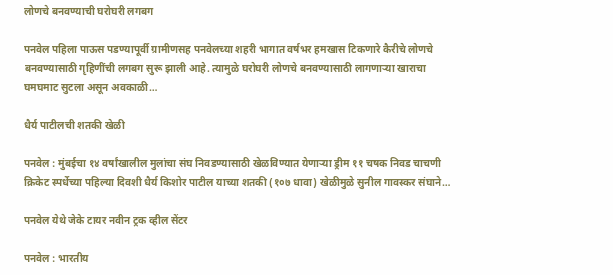लोणचे बनवण्याची घरोघरी लगबग

पनवेल पहिला पाऊस पडण्यापूर्वी ग्रामीणसह पनवेलच्या शहरी भागात वर्षभर हमखास टिकणारे कैरीचे लोणचे बनवण्यासाठी गृहिणींची लगबग सुरू झाली आहे. त्यामुळे घरोघरी लोणचे बनवण्यासाठी लागणाऱ्या खाराचा घमघमाट सुटला असून अवकाळी…

धैर्य पाटीलची शतकी खेळी

पनवेल : मुंबईचा १४ वर्षांखालील मुलांचा संघ निवडण्यासाठी खेळविण्यात येणाऱ्या ड्रीम ११ चषक निवड चाचणी क्रिकेट स्पर्धेच्या पहिल्या दिवशी धैर्य किशोर पाटील याच्या शतकी (१०७ धावा) खेळीमुळे सुनील गावस्कर संघाने…

पनवेल येथे जेके टायर नवीन ट्रक व्हील सेंटर

पनवेल : भारतीय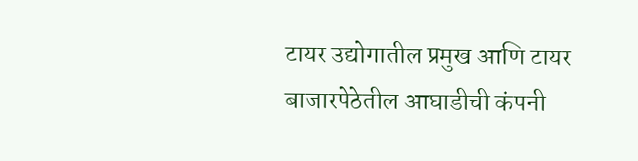टायर उद्योगातील प्रमुख आणि टायर बाजारपेठेतील आघाडीची कंपनी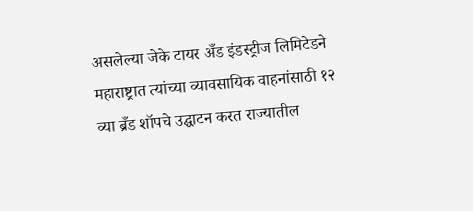असलेल्या जेके टायर अँड इंडस्ट्रीज लिमिटेडने महाराष्ट्रात त्यांच्या व्यावसायिक वाहनांसाठी १२ व्या ब्रँड शॉपचे उद्घाटन करत राज्यातील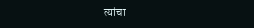त्यांचा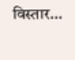विस्तार…